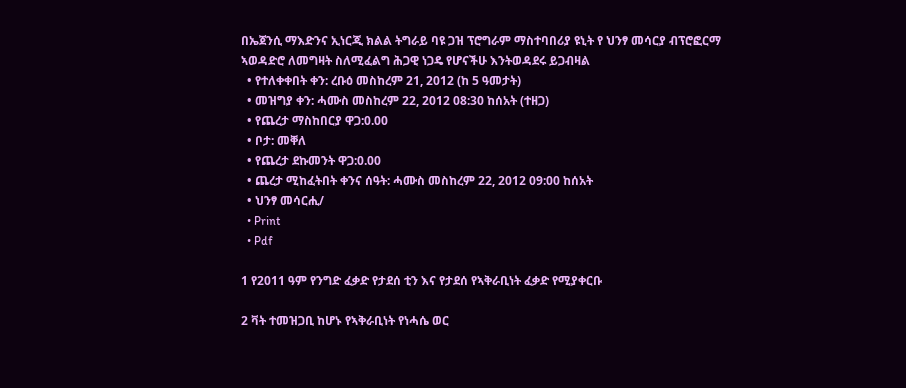በኤጀንሲ ማእድንና ኢነርጂ ክልል ትግራይ ባዩ ጋዝ ፕሮግራም ማስተባበሪያ ዩኒት የ ህንፃ መሳርያ ብፕሮፎርማ ኣወዳድሮ ለመግዛት ስለሚፈልግ ሕጋዊ ነጋዴ የሆናችሁ እንትወዳደሩ ይጋብዛል
  • የተለቀቀበት ቀን: ረቡዕ መስከረም 21, 2012 (ከ 5 ዓመታት)
  • መዝግያ ቀን: ሓሙስ መስከረም 22, 2012 08:30 ከሰአት (ተዘጋ)
  • የጨረታ ማስከበርያ ዋጋ:0.00
  • ቦታ: መቐለ
  • የጨረታ ደኩመንት ዋጋ:0.00
  • ጨረታ ሚከፈትበት ቀንና ሰዓት: ሓሙስ መስከረም 22, 2012 09:00 ከሰአት
  • ህንፃ መሳርሒ/
  • Print
  • Pdf

1 የ2011 ዓም የንግድ ፈቃድ የታደሰ ቲን እና የታደሰ የኣቅራቢነት ፈቃድ የሚያቀርቡ

2 ቫት ተመዝጋቢ ከሆኑ የኣቅራቢነት የነሓሴ ወር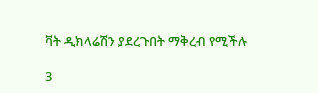ቫት ዲክላሬሽን ያደረጉበት ማቅረብ የሚችሉ

3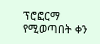ፕሮፎርማ የሚወጣበት ቀን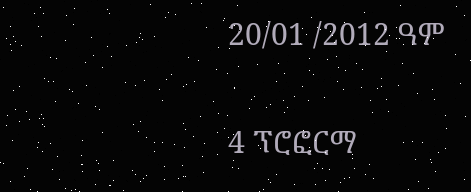20/01 /2012 ዓም

4 ፕሮፎርማ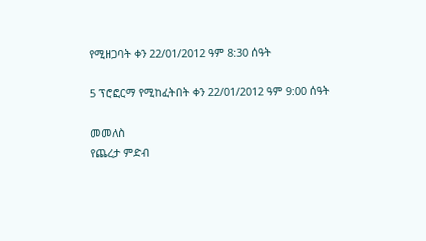የሚዘጋባት ቀን 22/01/2012 ዓም 8:30 ሰዓት

5 ፕሮፎርማ የሚከፈትበት ቀን 22/01/2012 ዓም 9:00 ሰዓት

መመለስ
የጨረታ ምድብ